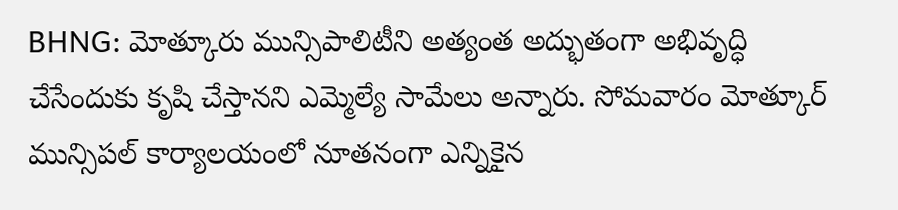BHNG: మోత్కూరు మున్సిపాలిటీని అత్యంత అద్భుతంగా అభివృద్ధి చేసేందుకు కృషి చేస్తానని ఎమ్మెల్యే సామేలు అన్నారు. సోమవారం మోత్కూర్ మున్సిపల్ కార్యాలయంలో నూతనంగా ఎన్నికైన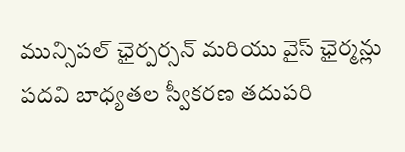మున్సిపల్ ఛైర్పర్సన్ మరియు వైస్ ఛైర్మన్లు పదవి బాధ్యతల స్వీకరణ తదుపరి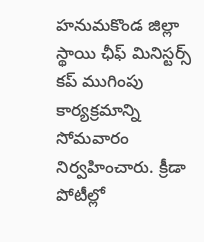హనుమకొండ జిల్లా స్థాయి ఛీఫ్ మినిస్టర్స్ కప్ ముగింపు కార్యక్రమాన్ని సోమవారం నిర్వహించారు. క్రీడా పోటీల్లో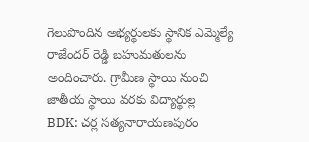గెలుపొందిన అభ్యర్థులకు స్థానిక ఎమ్మెల్యే రాజేందర్ రెడ్డి బహుమతులను అందించారు. గ్రామీణ స్థాయి నుంచి జాతీయ స్థాయి వరకు విద్యార్థుల్ల
BDK: చర్ల సత్యనారాయణపురం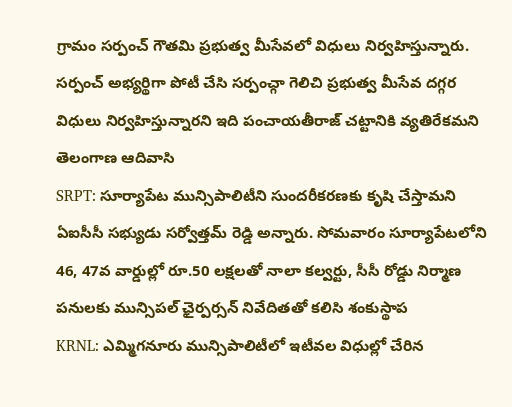గ్రామం సర్పంచ్ గౌతమి ప్రభుత్వ మీసేవలో విధులు నిర్వహిస్తున్నారు. సర్పంచ్ అభ్యర్థిగా పోటీ చేసి సర్పంచ్గా గెలిచి ప్రభుత్వ మీసేవ దగ్గర విధులు నిర్వహిస్తున్నారని ఇది పంచాయతీరాజ్ చట్టానికి వ్యతిరేకమని తెలంగాణ ఆదివాసి
SRPT: సూర్యాపేట మున్సిపాలిటీని సుందరీకరణకు కృషి చేస్తామని ఏఐసీసీ సభ్యుడు సర్వోత్తమ్ రెడ్డి అన్నారు. సోమవారం సూర్యాపేటలోని 46, 47వ వార్డుల్లో రూ.50 లక్షలతో నాలా కల్వర్టు, సీసీ రోడ్డు నిర్మాణ పనులకు మున్సిపల్ ఛైర్పర్సన్ నివేదితతో కలిసి శంకుస్థాప
KRNL: ఎమ్మిగనూరు మున్సిపాలిటీలో ఇటీవల విధుల్లో చేరిన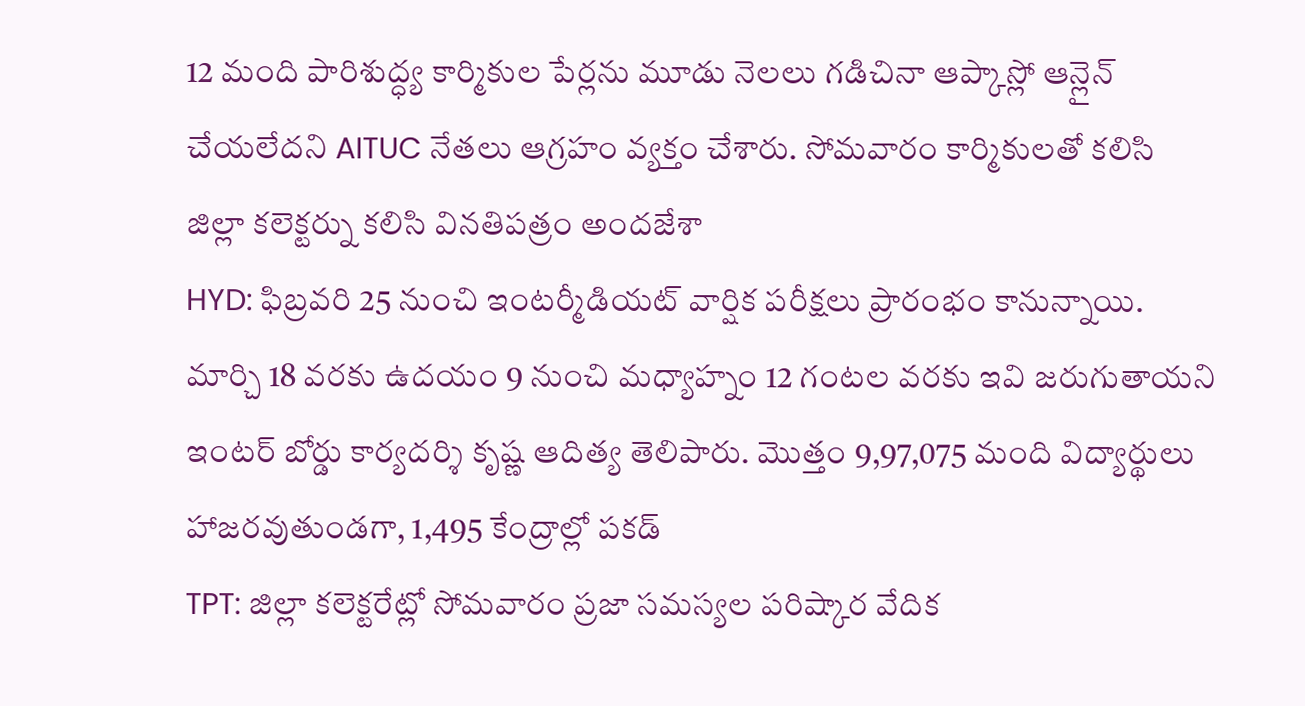12 మంది పారిశుద్ధ్య కార్మికుల పేర్లను మూడు నెలలు గడిచినా ఆప్కాస్లో ఆన్లైన్ చేయలేదని AITUC నేతలు ఆగ్రహం వ్యక్తం చేశారు. సోమవారం కార్మికులతో కలిసి జిల్లా కలెక్టర్ను కలిసి వినతిపత్రం అందజేశా
HYD: ఫిబ్రవరి 25 నుంచి ఇంటర్మీడియట్ వార్షిక పరీక్షలు ప్రారంభం కానున్నాయి. మార్చి 18 వరకు ఉదయం 9 నుంచి మధ్యాహ్నం 12 గంటల వరకు ఇవి జరుగుతాయని ఇంటర్ బోర్డు కార్యదర్శి కృష్ణ ఆదిత్య తెలిపారు. మొత్తం 9,97,075 మంది విద్యార్థులు హాజరవుతుండగా, 1,495 కేంద్రాల్లో పకడ్
TPT: జిల్లా కలెక్టరేట్లో సోమవారం ప్రజా సమస్యల పరిష్కార వేదిక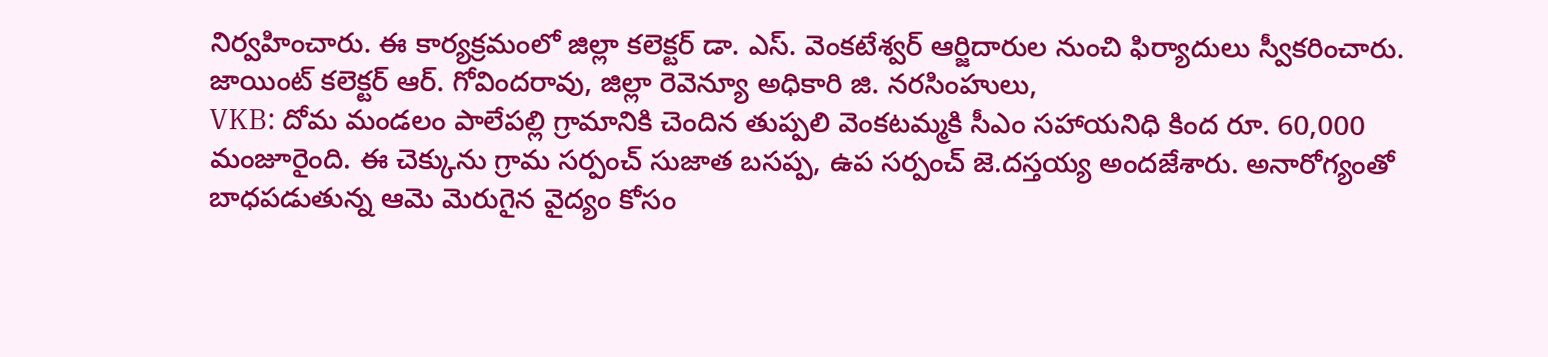నిర్వహించారు. ఈ కార్యక్రమంలో జిల్లా కలెక్టర్ డా. ఎస్. వెంకటేశ్వర్ ఆర్జిదారుల నుంచి ఫిర్యాదులు స్వీకరించారు. జాయింట్ కలెక్టర్ ఆర్. గోవిందరావు, జిల్లా రెవెన్యూ అధికారి జి. నరసింహులు,
VKB: దోమ మండలం పాలేపల్లి గ్రామానికి చెందిన తుప్పలి వెంకటమ్మకి సీఎం సహాయనిధి కింద రూ. 60,000 మంజూరైంది. ఈ చెక్కును గ్రామ సర్పంచ్ సుజాత బసప్ప, ఉప సర్పంచ్ జె.దస్తయ్య అందజేశారు. అనారోగ్యంతో బాధపడుతున్న ఆమె మెరుగైన వైద్యం కోసం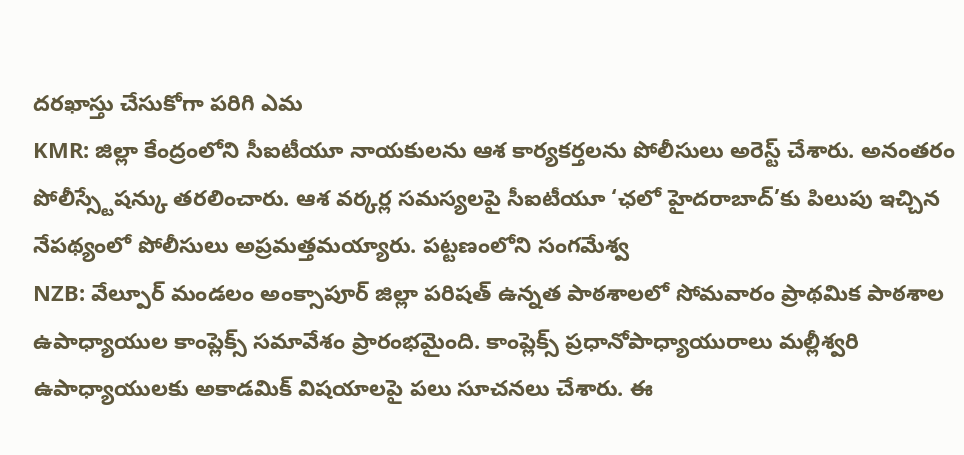దరఖాస్తు చేసుకోగా పరిగి ఎమ
KMR: జిల్లా కేంద్రంలోని సీఐటీయూ నాయకులను ఆశ కార్యకర్తలను పోలీసులు అరెస్ట్ చేశారు. అనంతరం పోలీస్స్టేషన్కు తరలించారు. ఆశ వర్కర్ల సమస్యలపై సీఐటీయూ ‘ఛలో హైదరాబాద్’కు పిలుపు ఇచ్చిన నేపథ్యంలో పోలీసులు అప్రమత్తమయ్యారు. పట్టణంలోని సంగమేశ్వ
NZB: వేల్పూర్ మండలం అంక్సాపూర్ జిల్లా పరిషత్ ఉన్నత పాఠశాలలో సోమవారం ప్రాథమిక పాఠశాల ఉపాధ్యాయుల కాంప్లెక్స్ సమావేశం ప్రారంభమైంది. కాంప్లెక్స్ ప్రధానోపాధ్యాయురాలు మల్లీశ్వరి ఉపాధ్యాయులకు అకాడమిక్ విషయాలపై పలు సూచనలు చేశారు. ఈ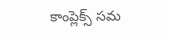కాంప్లెక్స్ సమ